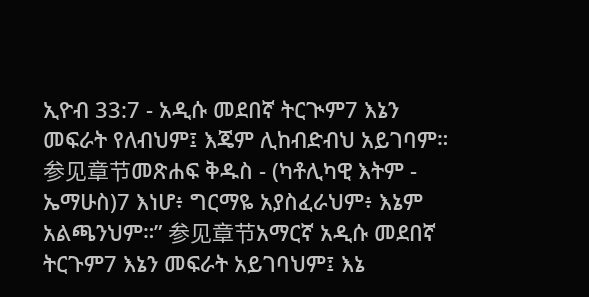ኢዮብ 33:7 - አዲሱ መደበኛ ትርጒም7 እኔን መፍራት የለብህም፤ እጄም ሊከብድብህ አይገባም። 参见章节መጽሐፍ ቅዱስ - (ካቶሊካዊ እትም - ኤማሁስ)7 እነሆ፥ ግርማዬ አያስፈራህም፥ እኔም አልጫንህም።” 参见章节አማርኛ አዲሱ መደበኛ ትርጉም7 እኔን መፍራት አይገባህም፤ እኔ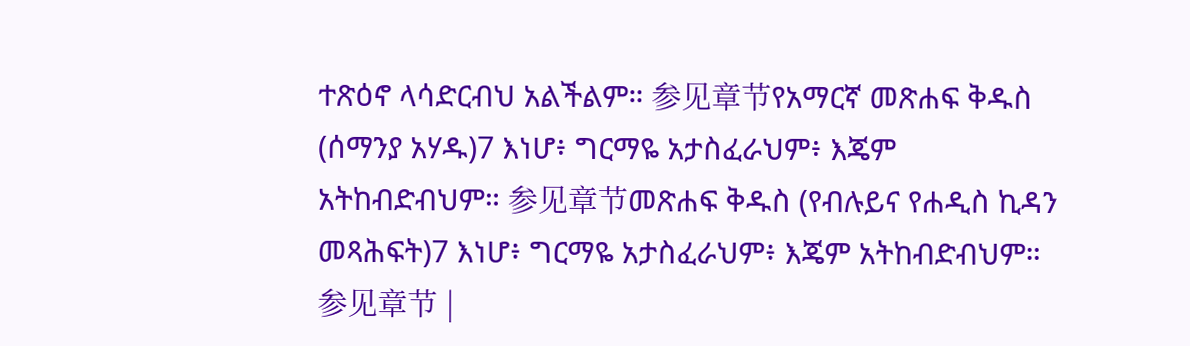ተጽዕኖ ላሳድርብህ አልችልም። 参见章节የአማርኛ መጽሐፍ ቅዱስ (ሰማንያ አሃዱ)7 እነሆ፥ ግርማዬ አታስፈራህም፥ እጄም አትከብድብህም። 参见章节መጽሐፍ ቅዱስ (የብሉይና የሐዲስ ኪዳን መጻሕፍት)7 እነሆ፥ ግርማዬ አታስፈራህም፥ እጄም አትከብድብህም። 参见章节 |